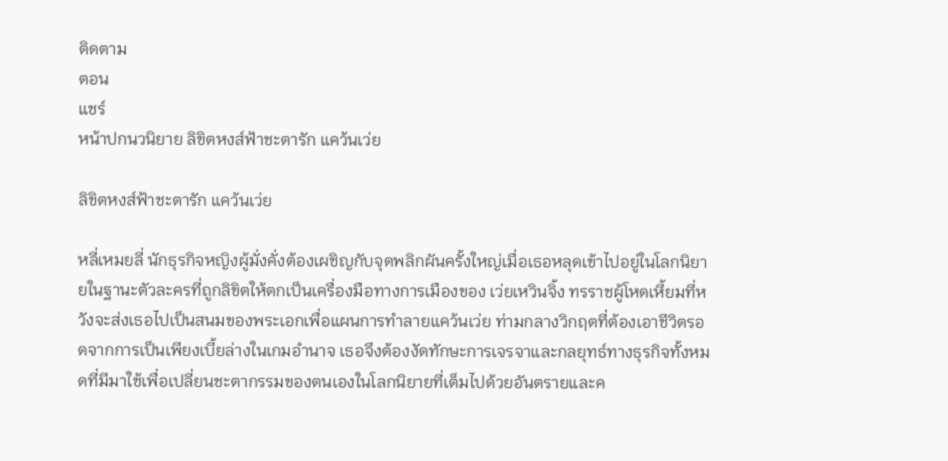ติดตาม
ตอน
แชร์
หน้าปกนวนิยาย ลิขิตหงส์ฟ้าชะตารัก แคว้นเว่ย

ลิขิตหงส์ฟ้าชะตารัก แคว้นเว่ย

หลี่เหมยลี่ นักธุรกิจหญิงผู้มั่งคั่งต้องเผชิญกับจุดพลิกผันครั้งใหญ่เมื่อเธอหลุดเข้าไปอยู่ในโลกนิยายในฐานะตัวละครที่ถูกลิขิตให้ตกเป็นเครื่องมือทางการเมืองของ เว่ยเหวินจิ้ง ทรราชผู้โหดเหี้ยมที่หวังจะส่งเธอไปเป็นสนมของพระเอกเพื่อแผนการทำลายแคว้นเว่ย ท่ามกลางวิกฤตที่ต้องเอาชีวิตรอดจากการเป็นเพียงเบี้ยล่างในเกมอำนาจ เธอจึงต้องงัดทักษะการเจรจาและกลยุทธ์ทางธุรกิจทั้งหมดที่มีมาใช้เพื่อเปลี่ยนชะตากรรมของตนเองในโลกนิยายที่เต็มไปด้วยอันตรายและค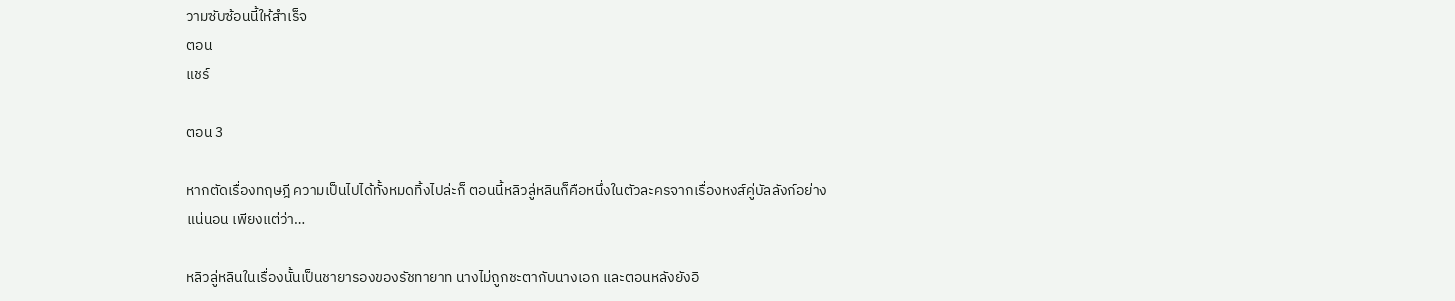วามซับซ้อนนี้ให้สำเร็จ
ตอน
แชร์

ตอน 3

หากตัดเรื่องทฤษฎี ความเป็นไปได้ทั้งหมดทิ้งไปล่ะก็ ตอนนี้หลิวลู่หลินก็คือหนึ่งในตัวละครจากเรื่องหงส์คู่บัลลังก์อย่างแน่นอน เพียงแต่ว่า…

หลิวลู่หลินในเรื่องนั้นเป็นชายารองของรัชทายาท นางไม่ถูกชะตากับนางเอก และตอนหลังยังอิ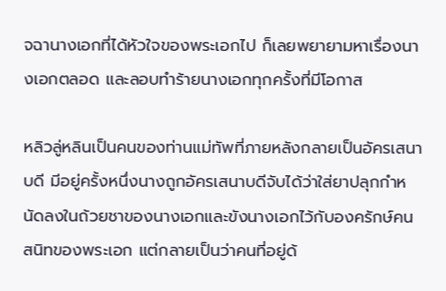จฉานางเอกที่ได้หัวใจของพระเอกไป ก็เลยพยายามหาเรื่องนางเอกตลอด และลอบทำร้ายนางเอกทุกครั้งที่มีโอกาส

หลิวลู่หลินเป็นคนของท่านแม่ทัพที่ภายหลังกลายเป็นอัครเสนาบดี มีอยู่ครั้งหนึ่งนางถูกอัครเสนาบดีจับได้ว่าใส่ยาปลุกกำหนัดลงในถ้วยชาของนางเอกและขังนางเอกไว้กับองครักษ์คนสนิทของพระเอก แต่กลายเป็นว่าคนที่อยู่ด้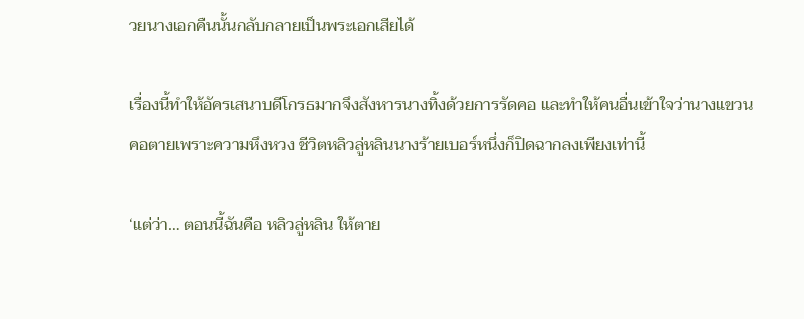วยนางเอกคืนนั้นกลับกลายเป็นพระเอกเสียได้

เรื่องนี้ทำให้อัครเสนาบดีโกรธมากจึงสังหารนางทิ้งด้วยการรัดคอ และทำให้คนอื่นเข้าใจว่านางแขวนคอตายเพราะความหึงหวง ชีวิตหลิวลู่หลินนางร้ายเบอร์หนึ่งก็ปิดฉากลงเพียงเท่านี้

‘แต่ว่า… ตอนนี้ฉันคือ หลิวลู่หลิน ให้ตาย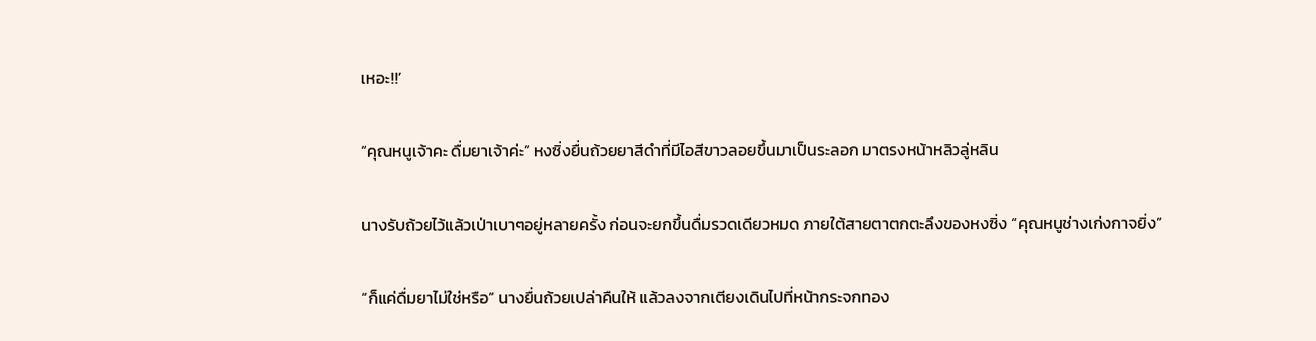เหอะ!!’

“คุณหนูเจ้าคะ ดื่มยาเจ้าค่ะ” หงซิ่งยื่นถ้วยยาสีดำที่มีไอสีขาวลอยขึ้นมาเป็นระลอก มาตรงหน้าหลิวลู่หลิน

นางรับถ้วยไว้แล้วเป่าเบาๆอยู่หลายครั้ง ก่อนจะยกขึ้นดื่มรวดเดียวหมด ภายใต้สายตาตกตะลึงของหงซิ่ง “คุณหนูช่างเก่งกาจยิ่ง”

“ก็แค่ดื่มยาไม่ใช่หรือ” นางยื่นถ้วยเปล่าคืนให้ แล้วลงจากเตียงเดินไปที่หน้ากระจกทอง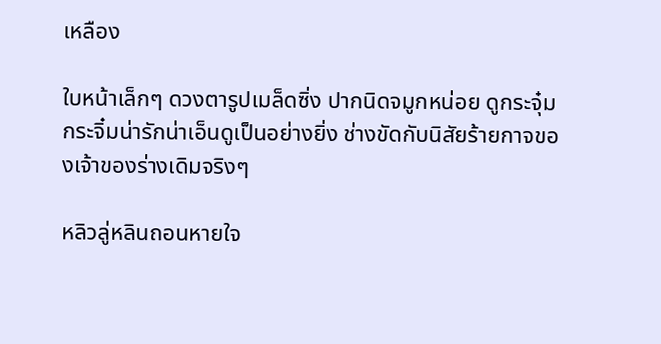เหลือง

ใบหน้าเล็กๆ ดวงตารูปเมล็ดซิ่ง ปากนิดจมูกหน่อย ดูกระจุ๋มกระจิ๋มน่ารักน่าเอ็นดูเป็นอย่างยิ่ง ช่างขัดกับนิสัยร้ายกาจของเจ้าของร่างเดิมจริงๆ

หลิวลู่หลินถอนหายใจ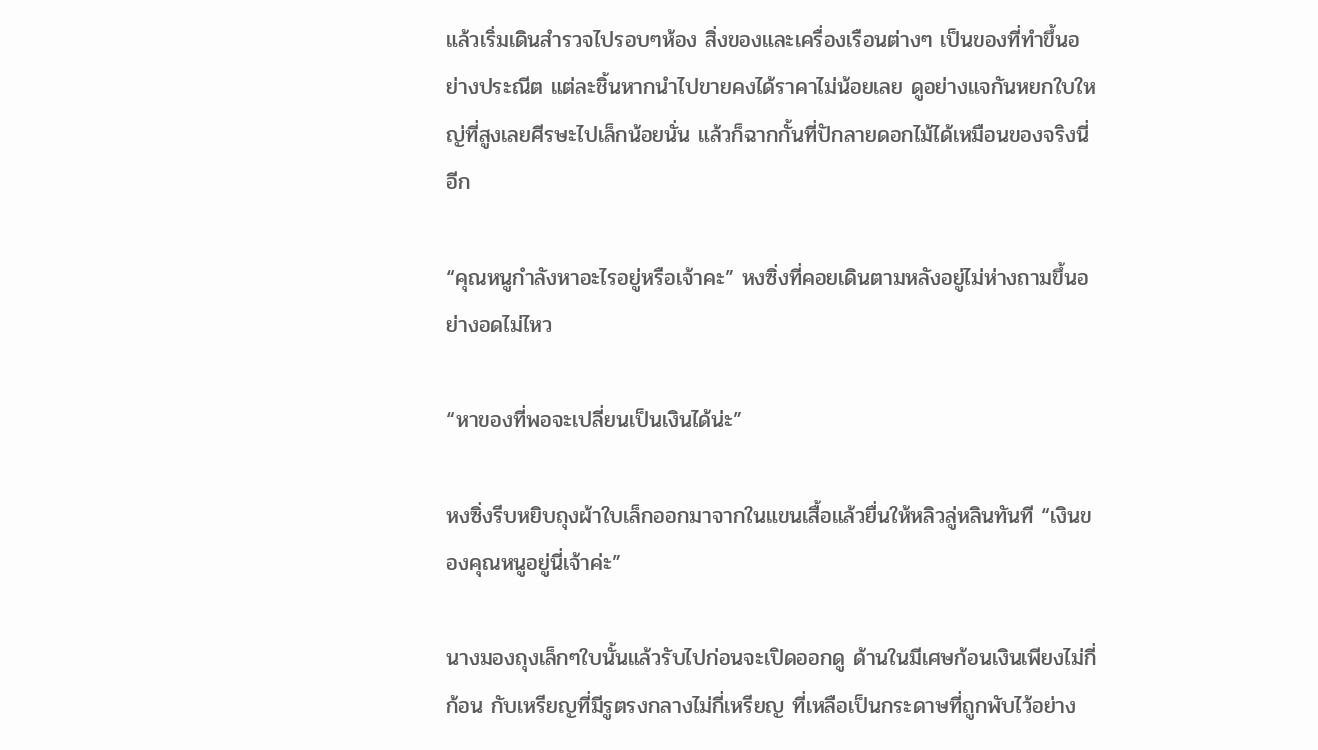แล้วเริ่มเดินสำรวจไปรอบๆห้อง สิ่งของและเครื่องเรือนต่างๆ เป็นของที่ทำขึ้นอย่างประณีต แต่ละชิ้นหากนำไปขายคงได้ราคาไม่น้อยเลย ดูอย่างแจกันหยกใบใหญ่ที่สูงเลยศีรษะไปเล็กน้อยนั่น แล้วก็ฉากกั้นที่ปักลายดอกไม้ได้เหมือนของจริงนี่อีก

“คุณหนูกำลังหาอะไรอยู่หรือเจ้าคะ” หงซิ่งที่คอยเดินตามหลังอยู่ไม่ห่างถามขึ้นอย่างอดไม่ไหว

“หาของที่พอจะเปลี่ยนเป็นเงินได้น่ะ”

หงซิ่งรีบหยิบถุงผ้าใบเล็กออกมาจากในแขนเสื้อแล้วยื่นให้หลิวลู่หลินทันที “เงินของคุณหนูอยู่นี่เจ้าค่ะ”

นางมองถุงเล็กๆใบนั้นแล้วรับไปก่อนจะเปิดออกดู ด้านในมีเศษก้อนเงินเพียงไม่กี่ก้อน กับเหรียญที่มีรูตรงกลางไม่กี่เหรียญ ที่เหลือเป็นกระดาษที่ถูกพับไว้อย่าง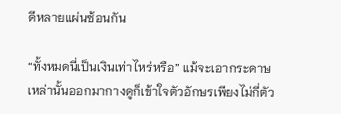ดีหลายแผ่นซ้อนกัน

“ทั้งหมดนี่เป็นเงินเท่าไหร่หรือ” แม้จะเอากระดาษเหล่านั้นออกมากางดูก็เข้าใจตัวอักษรเพียงไม่กี่ตัว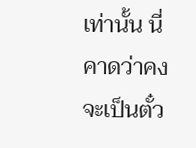เท่านั้น นี่คาดว่าคงจะเป็นตั๋ว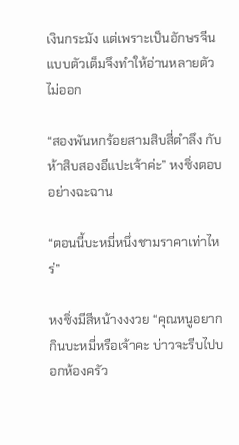เงินกระมัง แต่เพราะเป็นอักษรจีนแบบตัวเต็มจึงทำให้อ่านหลายตัวไม่ออก

“สองพันหกร้อยสามสิบสี่ตำลึง กับห้าสิบสองอีแปะเจ้าค่ะ” หงซิ่งตอบอย่างฉะฉาน

“ตอนนี้บะหมี่หนึ่งชามราคาเท่าไหร่”

หงซิ่งมีสีหน้างงงวย “คุณหนูอยากกินบะหมี่หรือเจ้าคะ บ่าวจะรีบไปบอกห้องครัว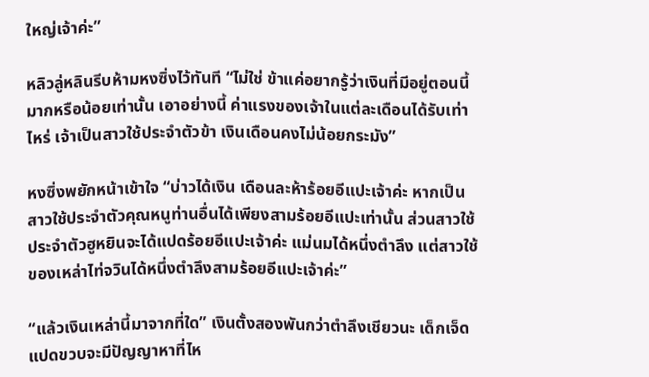ใหญ่เจ้าค่ะ”

หลิวลู่หลินรีบห้ามหงซิ่งไว้ทันที “ไม่ใช่ ข้าแค่อยากรู้ว่าเงินที่มีอยู่ตอนนี้มากหรือน้อยเท่านั้น เอาอย่างนี้ ค่าแรงของเจ้าในแต่ละเดือนได้รับเท่าไหร่ เจ้าเป็นสาวใช้ประจำตัวข้า เงินเดือนคงไม่น้อยกระมัง”

หงซิ่งพยักหน้าเข้าใจ “บ่าวได้เงิน เดือนละห้าร้อยอีแปะเจ้าค่ะ หากเป็นสาวใช้ประจำตัวคุณหนูท่านอื่นได้เพียงสามร้อยอีแปะเท่านั้น ส่วนสาวใช้ประจำตัวฮูหยินจะได้แปดร้อยอีแปะเจ้าค่ะ แม่นมได้หนึ่งตำลึง แต่สาวใช้ของเหล่าไท่จวินได้หนึ่งตำลึงสามร้อยอีแปะเจ้าค่ะ”

“แล้วเงินเหล่านี้มาจากที่ใด” เงินตั้งสองพันกว่าตำลึงเชียวนะ เด็กเจ็ดแปดขวบจะมีปัญญาหาที่ไห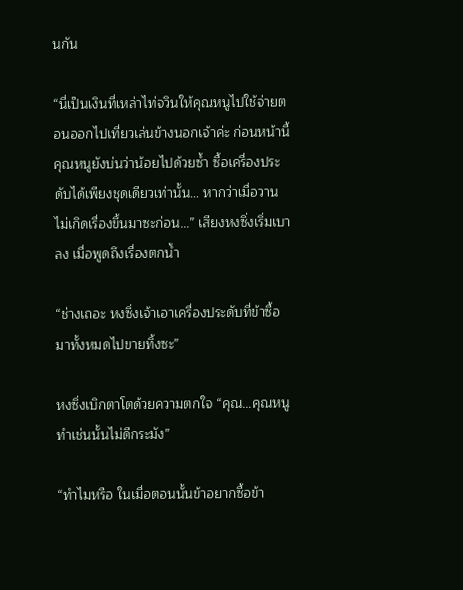นกัน

“นี่เป็นเงินที่เหล่าไท่จวินให้คุณหนูไปใช้จ่ายตอนออกไปเที่ยวเล่นข้างนอกเจ้าค่ะ ก่อนหน้านี้คุณหนูยังบ่นว่าน้อยไปด้วยซ้ำ ซื้อเครื่องประดับได้เพียงชุดเดียวเท่านั้น… หากว่าเมื่อวานไม่เกิดเรื่องขึ้นมาซะก่อน…” เสียงหงซิ่งเริ่มเบาลง เมื่อพูดถึงเรื่องตกน้ำ

“ช่างเถอะ หงซิ่งเจ้าเอาเครื่องประดับที่ข้าซื้อมาทั้งหมดไปขายทิ้งซะ”

หงซิ่งเบิกตาโตด้วยความตกใจ “คุณ…คุณหนูทำเช่นนั้นไม่ดีกระมัง”

“ทำไมหรือ ในเมื่อตอนนั้นข้าอยากซื้อข้า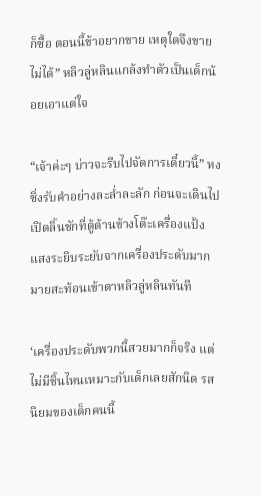ก็ซื้อ ตอนนี้ข้าอยากขาย เหตุใดจึงขายไม่ได้” หลิวลู่หลินแกล้งทำตัวเป็นเด็กน้อยเอาแต่ใจ

“เจ้าค่ะๆ บ่าวจะรีบไปจัดการเดี๋ยวนี้” หงซิ่งรับคำอย่างละล่ำละลัก ก่อนจะเดินไปเปิดลิ้นชักที่ตู้ด้านข้างโต๊ะเครื่องแป้ง แสงระยิบระยับจากเครื่องประดับมากมายสะท้อนเข้าตาหลิวลู่หลินทันที

‘เครื่องประดับพวกนี้สวยมากก็จริง แต่ไม่มีชิ้นไหนเหมาะกับเด็กเลยสักนิด รสนิยมของเด็กคนนี้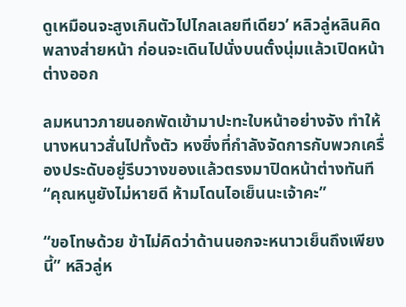ดูเหมือนจะสูงเกินตัวไปไกลเลยทีเดียว’ หลิวลู่หลินคิดพลางส่ายหน้า ก่อนจะเดินไปนั่งบนตั๋งนุ่มแล้วเปิดหน้าต่างออก

ลมหนาวภายนอกพัดเข้ามาปะทะใบหน้าอย่างจัง ทำให้นางหนาวสั่นไปทั้งตัว หงซิ่งที่กำลังจัดการกับพวกเครื่องประดับอยู่รีบวางของแล้วตรงมาปิดหน้าต่างทันที “คุณหนูยังไม่หายดี ห้ามโดนไอเย็นนะเจ้าคะ”

“ขอโทษด้วย ข้าไม่คิดว่าด้านนอกจะหนาวเย็นถึงเพียงนี้” หลิวลู่ห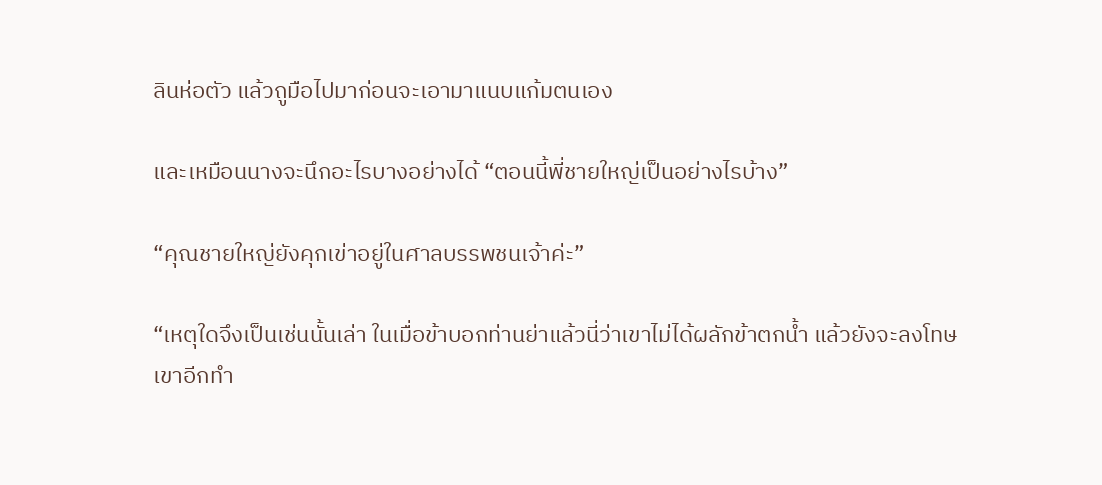ลินห่อตัว แล้วถูมือไปมาก่อนจะเอามาแนบแก้มตนเอง

และเหมือนนางจะนึกอะไรบางอย่างได้ “ตอนนี้พี่ชายใหญ่เป็นอย่างไรบ้าง”

“คุณชายใหญ่ยังคุกเข่าอยู่ในศาลบรรพชนเจ้าค่ะ”

“เหตุใดจึงเป็นเช่นนั้นเล่า ในเมื่อข้าบอกท่านย่าแล้วนี่ว่าเขาไม่ได้ผลักข้าตกน้ำ แล้วยังจะลงโทษเขาอีกทำ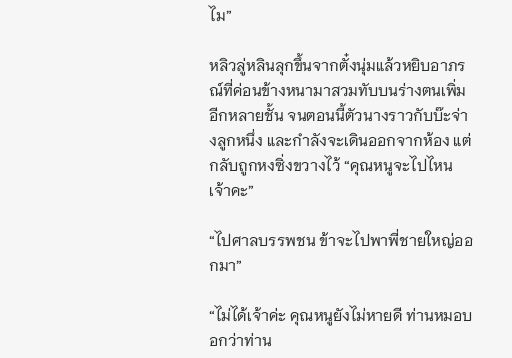ไม”

หลิวลู่หลินลุกขึ้นจากตั๋งนุ่มแล้วหยิบอาภรณ์ที่ค่อนข้างหนามาสวมทับบนร่างตนเพิ่มอีกหลายชั้น จนตอนนี้ตัวนางราวกับบ๊ะจ่างลูกหนึ่ง และกำลังจะเดินออกจากห้อง แต่กลับถูกหงซิ่งขวางไว้ “คุณหนูจะไปไหนเจ้าคะ”

“ไปศาลบรรพชน ข้าจะไปพาพี่ชายใหญ่ออกมา”

“ไม่ได้เจ้าค่ะ คุณหนูยังไม่หายดี ท่านหมอบอกว่าท่าน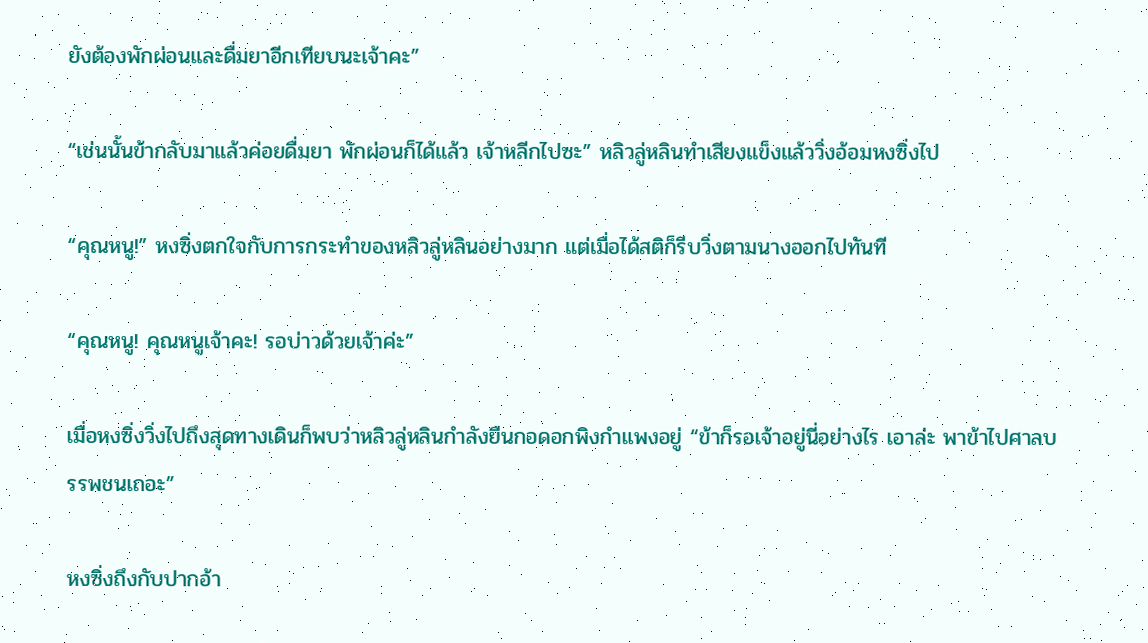ยังต้องพักผ่อนและดื่มยาอีกเทียบนะเจ้าคะ”

“เช่นนั้นข้ากลับมาแล้วค่อยดื่มยา พักผ่อนก็ได้แล้ว เจ้าหลีกไปซะ” หลิวลู่หลินทำเสียงแข็งแล้ววิ่งอ้อมหงซิ่งไป

“คุณหนู!” หงซิ่งตกใจกับการกระทำของหลิวลู่หลินอย่างมาก แต่เมื่อได้สติก็รีบวิ่งตามนางออกไปทันที

“คุณหนู! คุณหนูเจ้าคะ! รอบ่าวด้วยเจ้าค่ะ”

เมื่อหงซิ่งวิ่งไปถึงสุดทางเดินก็พบว่าหลิวลู่หลินกำลังยืนกอดอกพิงกำแพงอยู่ “ข้าก็รอเจ้าอยู่นี่อย่างไร เอาล่ะ พาข้าไปศาลบรรพชนเถอะ”

หงซิ่งถึงกับปากอ้า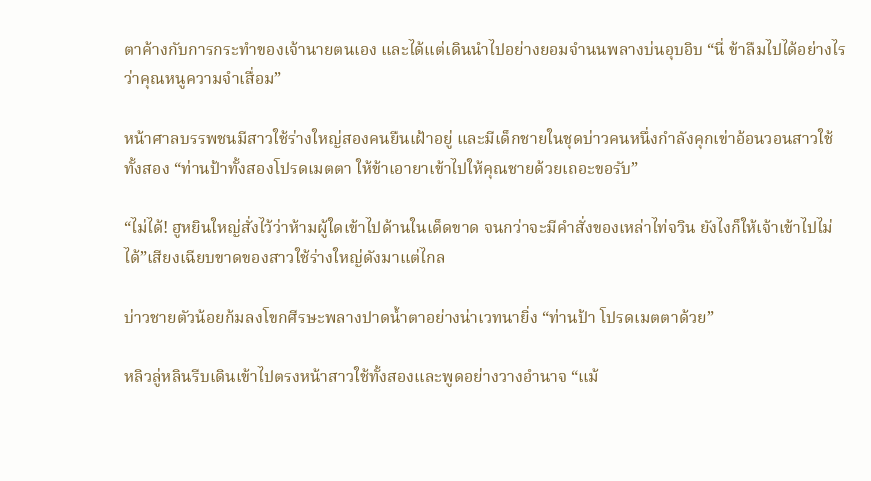ตาค้างกับการกระทำของเจ้านายตนเอง และได้แต่เดินนำไปอย่างยอมจำนนพลางบ่นอุบอิบ “นี่ ข้าลืมไปได้อย่างไรว่าคุณหนูความจำเสื่อม”

หน้าศาลบรรพชนมีสาวใช้ร่างใหญ่สองคนยืนเฝ้าอยู่ และมีเด็กชายในชุดบ่าวคนหนึ่งกำลังคุกเข่าอ้อนวอนสาวใช้ทั้งสอง “ท่านป้าทั้งสองโปรดเมตตา ให้ข้าเอายาเข้าไปให้คุณชายด้วยเถอะขอรับ”

“ไม่ได้! ฮูหยินใหญ่สั่งไว้ว่าห้ามผู้ใดเข้าไปด้านในเด็ดขาด จนกว่าจะมีคำสั่งของเหล่าไท่จวิน ยังไงก็ให้เจ้าเข้าไปไม่ได้”เสียงเฉียบขาดของสาวใช้ร่างใหญ่ดังมาแต่ไกล

บ่าวชายตัวน้อยก้มลงโขกศีรษะพลางปาดน้ำตาอย่างน่าเวทนายิ่ง “ท่านป้า โปรดเมตตาด้วย”

หลิวลู่หลินรีบเดินเข้าไปตรงหน้าสาวใช้ทั้งสองและพูดอย่างวางอำนาจ “แม้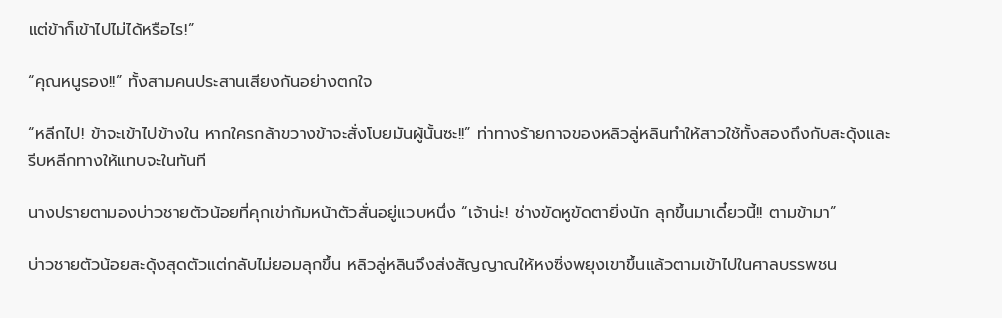แต่ข้าก็เข้าไปไม่ได้หรือไร!”

“คุณหนูรอง!!” ทั้งสามคนประสานเสียงกันอย่างตกใจ

“หลีกไป! ข้าจะเข้าไปข้างใน หากใครกล้าขวางข้าจะสั่งโบยมันผู้นั้นซะ!!” ท่าทางร้ายกาจของหลิวลู่หลินทำให้สาวใช้ทั้งสองถึงกับสะดุ้งและรีบหลีกทางให้แทบจะในทันที

นางปรายตามองบ่าวชายตัวน้อยที่คุกเข่าก้มหน้าตัวสั่นอยู่แวบหนึ่ง “เจ้าน่ะ! ช่างขัดหูขัดตายิ่งนัก ลุกขึ้นมาเดี๋ยวนี้!! ตามข้ามา”

บ่าวชายตัวน้อยสะดุ้งสุดตัวแต่กลับไม่ยอมลุกขึ้น หลิวลู่หลินจึงส่งสัญญาณให้หงซิ่งพยุงเขาขึ้นแล้วตามเข้าไปในศาลบรรพชน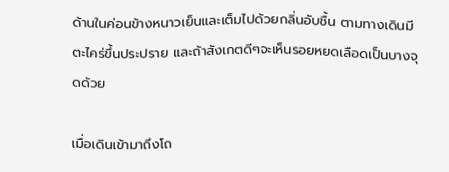ด้านในค่อนข้างหนาวเย็นและเต็มไปด้วยกลิ่นอับชื้น ตามทางเดินมีตะไคร่ขึ้นประปราย และถ้าสังเกตดีๆจะเห็นรอยหยดเลือดเป็นบางจุดด้วย

เมื่อเดินเข้ามาถึงโถ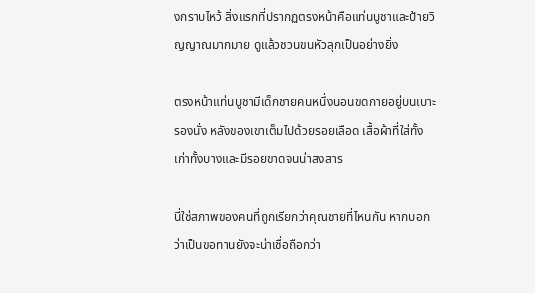งกราบไหว้ สิ่งแรกที่ปรากฏตรงหน้าคือแท่นบูชาและป้ายวิญญาณมากมาย ดูแล้วชวนขนหัวลุกเป็นอย่างยิ่ง

ตรงหน้าแท่นบูชามีเด็กชายคนหนึ่งนอนขดกายอยู่บนเบาะรองนั่ง หลังของเขาเต็มไปด้วยรอยเลือด เสื้อผ้าที่ใส่ทั้งเก่าทั้งบางและมีรอยขาดจนน่าสงสาร

นี่ใช่สภาพของคนที่ถูกเรียกว่าคุณชายที่ไหนกัน หากบอกว่าเป็นขอทานยังจะน่าเชื่อถือกว่า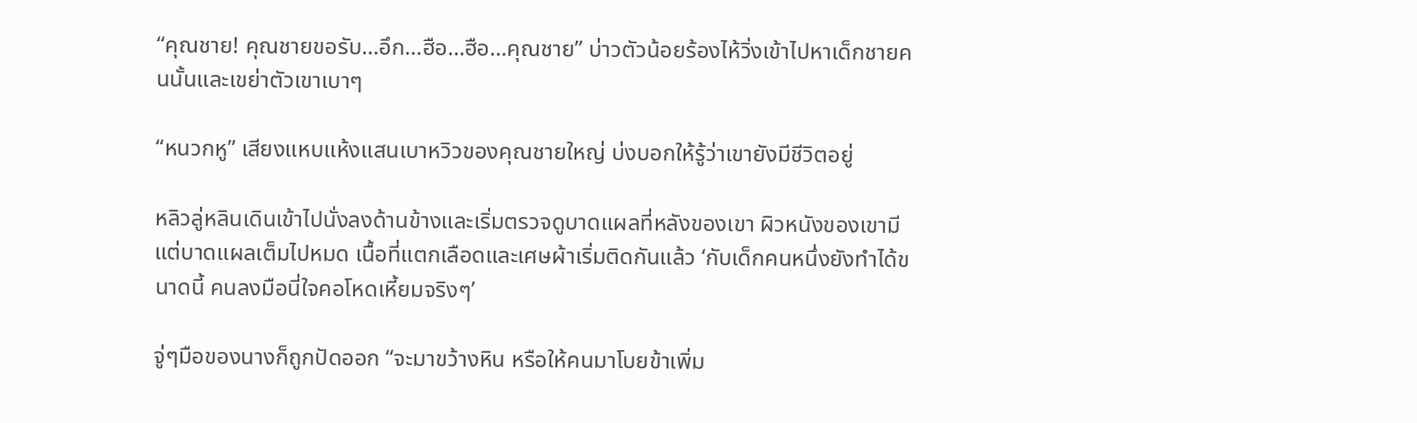“คุณชาย! คุณชายขอรับ…อึก…ฮือ…ฮือ…คุณชาย” บ่าวตัวน้อยร้องไห้วิ่งเข้าไปหาเด็กชายคนนั้นและเขย่าตัวเขาเบาๆ

“หนวกหู” เสียงแหบแห้งแสนเบาหวิวของคุณชายใหญ่ บ่งบอกให้รู้ว่าเขายังมีชีวิตอยู่

หลิวลู่หลินเดินเข้าไปนั่งลงด้านข้างและเริ่มตรวจดูบาดแผลที่หลังของเขา ผิวหนังของเขามีแต่บาดแผลเต็มไปหมด เนื้อที่แตกเลือดและเศษผ้าเริ่มติดกันแล้ว ‘กับเด็กคนหนึ่งยังทำได้ขนาดนี้ คนลงมือนี่ใจคอโหดเหี้ยมจริงๆ’

จู่ๆมือของนางก็ถูกปัดออก “จะมาขว้างหิน หรือให้คนมาโบยข้าเพิ่ม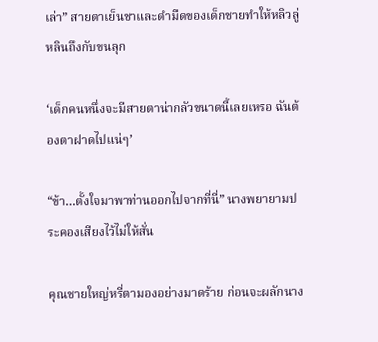เล่า” สายตาเย็นชาและดำมืดของเด็กชายทำให้หลิวลู่หลินถึงกับขนลุก

‘เด็กคนหนึ่งจะมีสายตาน่ากลัวขนาดนี้เลยเหรอ ฉันต้องตาฝาดไปแน่ๆ’

“ข้า…ตั้งใจมาพาท่านออกไปจากที่นี่” นางพยายามประคองเสียงไว้ไม่ให้สั่น

คุณชายใหญ่หรี่ตามองอย่างมาดร้าย ก่อนจะผลักนาง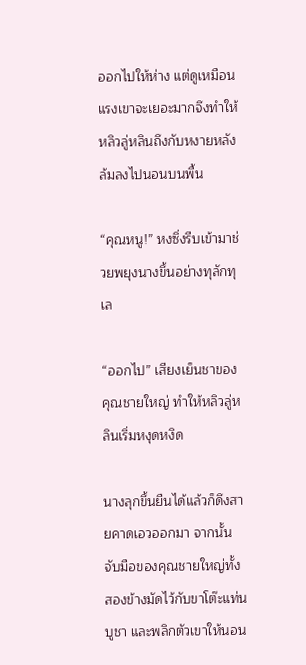ออกไปให้ห่าง แต่ดูเหมือนแรงเขาจะเยอะมากจึงทำให้หลิวลู่หลินถึงกับหงายหลังล้มลงไปนอนบนพื้น

“คุณหนู!” หงซิ่งรีบเข้ามาช่วยพยุงนางขึ้นอย่างทุลักทุเล

“ออกไป” เสียงเย็นชาของคุณชายใหญ่ ทำให้หลิวลู่หลินเริ่มหงุดหงิด

นางลุกขึ้นยืนได้แล้วก็ดึงสายคาดเอวออกมา จากนั้นจับมือของคุณชายใหญ่ทั้งสองข้างมัดไว้กับขาโต๊ะแท่นบูชา และพลิกตัวเขาให้นอน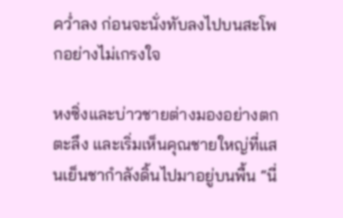คว่ำลง ก่อนจะนั่งทับลงไปบนสะโพกอย่างไม่เกรงใจ

หงซิ่งและบ่าวชายต่างมองอย่างตกตะลึง และเริ่มเห็นคุณชายใหญ่ที่แสนเย็นชากำลังดิ้นไปมาอยู่บนพื้น “นี่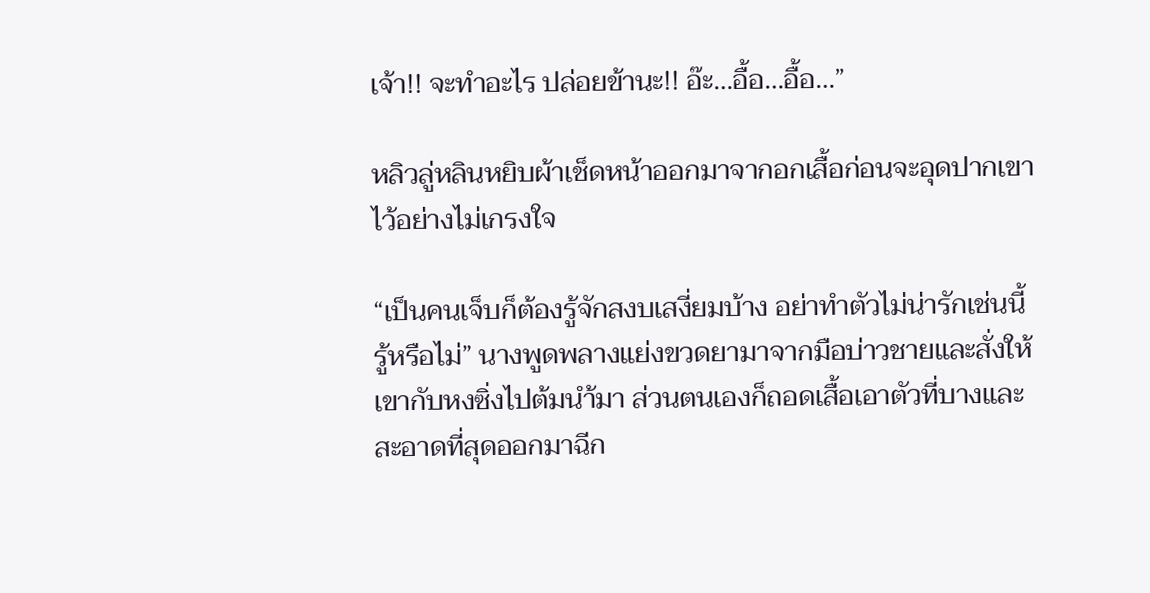เจ้า!! จะทำอะไร ปล่อยข้านะ!! อ๊ะ…อื้อ…อื้อ…”

หลิวลู่หลินหยิบผ้าเช็ดหน้าออกมาจากอกเสื้อก่อนจะอุดปากเขาไว้อย่างไม่เกรงใจ

“เป็นคนเจ็บก็ต้องรู้จักสงบเสงี่ยมบ้าง อย่าทำตัวไม่น่ารักเช่นนี้ รู้หรือไม่” นางพูดพลางแย่งขวดยามาจากมือบ่าวชายและสั่งให้เขากับหงซิ่งไปต้มนำ้มา ส่วนตนเองก็ถอดเสื้อเอาตัวที่บางและสะอาดที่สุดออกมาฉีก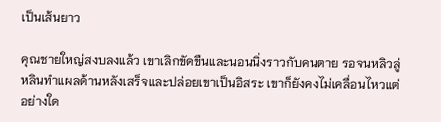เป็นเส้นยาว

คุณชายใหญ่สงบลงแล้ว เขาเลิกขัดขืนและนอนนิ่งราวกับคนตาย รอจนหลิวลู่หลินทำแผลด้านหลังเสร็จและปล่อยเขาเป็นอิสระ เขาก็ยังคงไม่เคลื่อนไหวแต่อย่างใด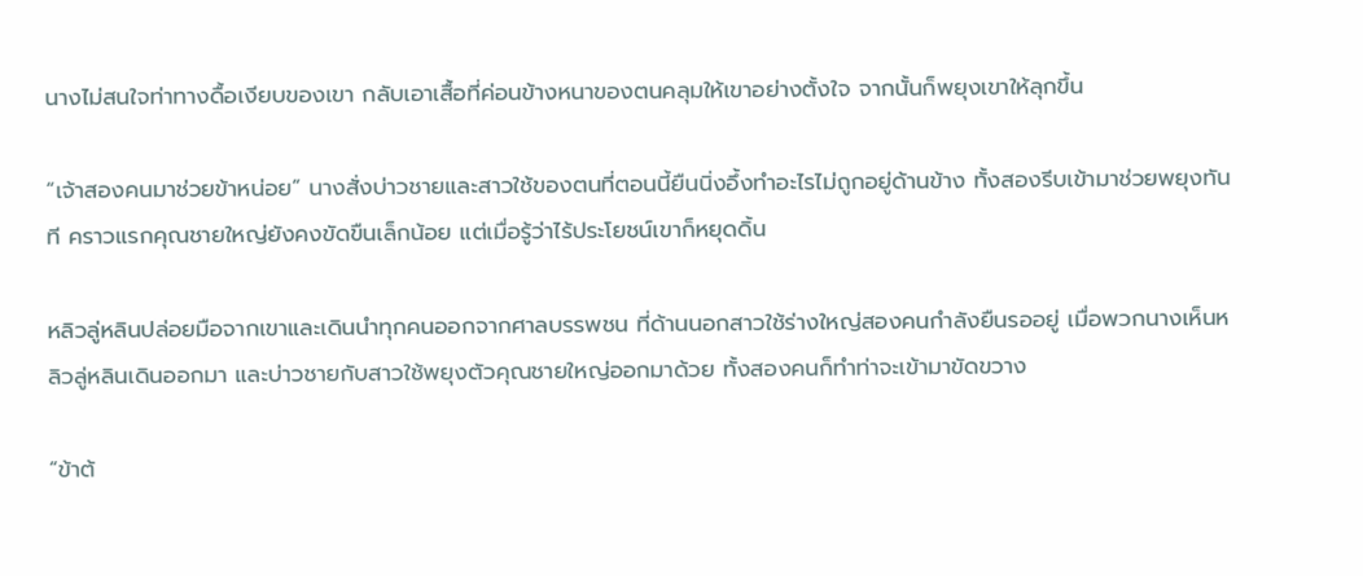นางไม่สนใจท่าทางดื้อเงียบของเขา กลับเอาเสื้อที่ค่อนข้างหนาของตนคลุมให้เขาอย่างตั้งใจ จากนั้นก็พยุงเขาให้ลุกขึ้น

“เจ้าสองคนมาช่วยข้าหน่อย” นางสั่งบ่าวชายและสาวใช้ของตนที่ตอนนี้ยืนนิ่งอึ้งทำอะไรไม่ถูกอยู่ด้านข้าง ทั้งสองรีบเข้ามาช่วยพยุงทันที คราวแรกคุณชายใหญ่ยังคงขัดขืนเล็กน้อย แต่เมื่อรู้ว่าไร้ประโยชน์เขาก็หยุดดิ้น

หลิวลู่หลินปล่อยมือจากเขาและเดินนำทุกคนออกจากศาลบรรพชน ที่ด้านนอกสาวใช้ร่างใหญ่สองคนกำลังยืนรออยู่ เมื่อพวกนางเห็นหลิวลู่หลินเดินออกมา และบ่าวชายกับสาวใช้พยุงตัวคุณชายใหญ่ออกมาด้วย ทั้งสองคนก็ทำท่าจะเข้ามาขัดขวาง

“ข้าต้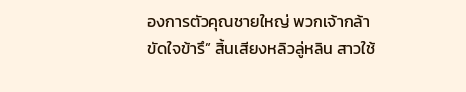องการตัวคุณชายใหญ่ พวกเจ้ากล้าขัดใจข้ารึ” สิ้นเสียงหลิวลู่หลิน สาวใช้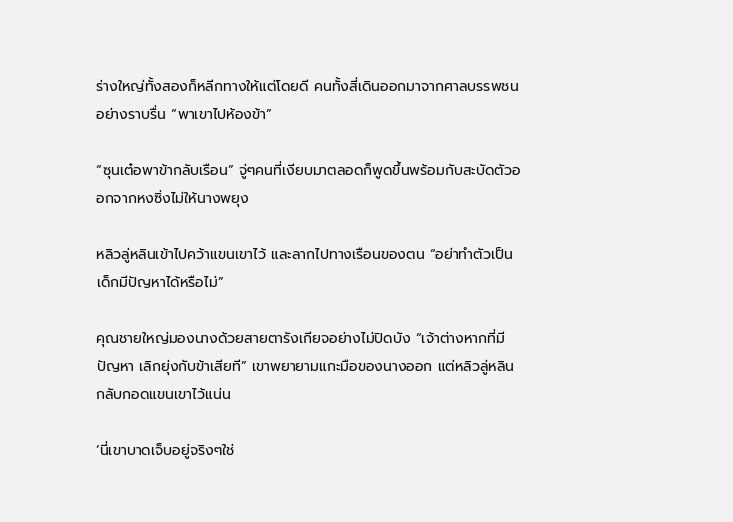ร่างใหญ่ทั้งสองก็หลีกทางให้แต่โดยดี คนทั้งสี่เดินออกมาจากศาลบรรพชนอย่างราบรื่น “พาเขาไปห้องข้า”

“ซุนเต๋อพาข้ากลับเรือน” จู่ๆคนที่เงียบมาตลอดก็พูดขึ้นพร้อมกับสะบัดตัวออกจากหงซิ่งไม่ให้นางพยุง

หลิวลู่หลินเข้าไปคว้าแขนเขาไว้ และลากไปทางเรือนของตน “อย่าทำตัวเป็นเด็กมีปัญหาได้หรือไม่”

คุณชายใหญ่มองนางด้วยสายตารังเกียจอย่างไม่ปิดบัง “เจ้าต่างหากที่มีปัญหา เลิกยุ่งกับข้าเสียที” เขาพยายามแกะมือของนางออก แต่หลิวลู่หลินกลับกอดแขนเขาไว้แน่น

‘นี่เขาบาดเจ็บอยู่จริงๆใช่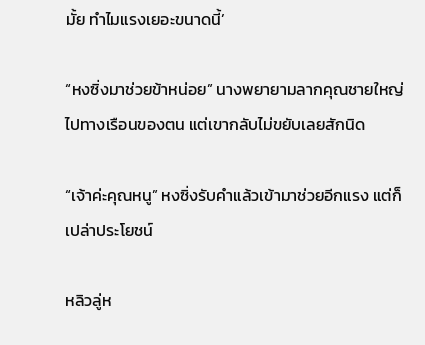มั้ย ทำไมแรงเยอะขนาดนี้’

“หงซิ่งมาช่วยข้าหน่อย” นางพยายามลากคุณชายใหญ่ไปทางเรือนของตน แต่เขากลับไม่ขยับเลยสักนิด

“เจ้าค่ะคุณหนู” หงซิ่งรับคำแล้วเข้ามาช่วยอีกแรง แต่ก็เปล่าประโยชน์

หลิวลู่ห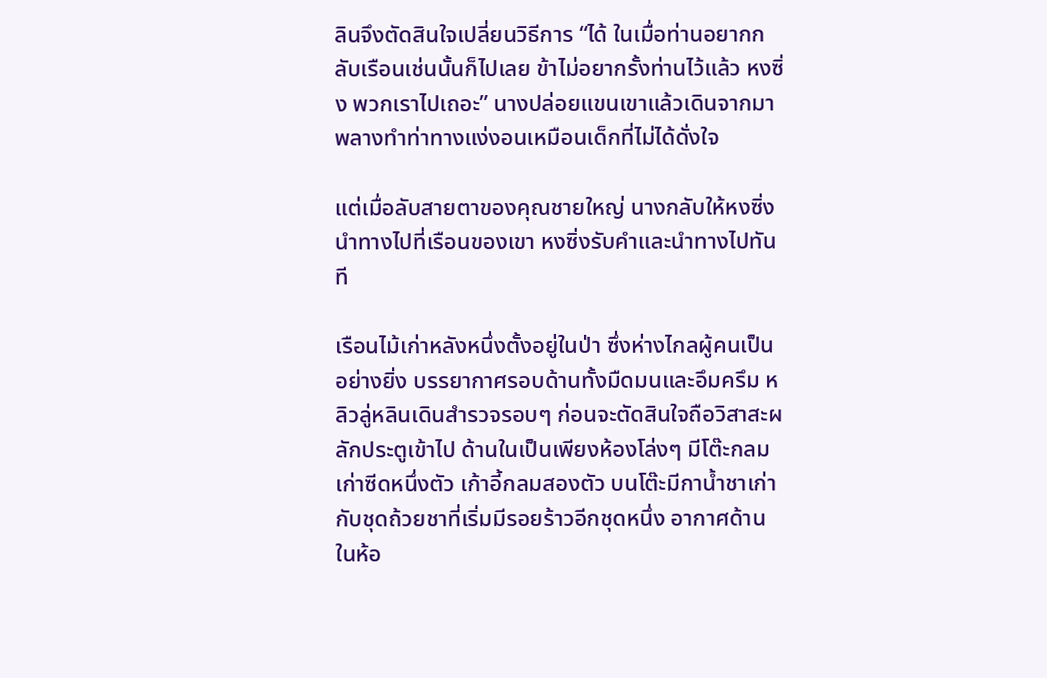ลินจึงตัดสินใจเปลี่ยนวิธีการ “ได้ ในเมื่อท่านอยากกลับเรือนเช่นนั้นก็ไปเลย ข้าไม่อยากรั้งท่านไว้แล้ว หงซิ่ง พวกเราไปเถอะ” นางปล่อยแขนเขาแล้วเดินจากมาพลางทำท่าทางแง่งอนเหมือนเด็กที่ไม่ได้ดั่งใจ

แต่เมื่อลับสายตาของคุณชายใหญ่ นางกลับให้หงซิ่งนำทางไปที่เรือนของเขา หงซิ่งรับคำและนำทางไปทันที

เรือนไม้เก่าหลังหนึ่งตั้งอยู่ในป่า ซึ่งห่างไกลผู้คนเป็นอย่างยิ่ง บรรยากาศรอบด้านทั้งมืดมนและอึมครึม หลิวลู่หลินเดินสำรวจรอบๆ ก่อนจะตัดสินใจถือวิสาสะผลักประตูเข้าไป ด้านในเป็นเพียงห้องโล่งๆ มีโต๊ะกลมเก่าซีดหนึ่งตัว เก้าอี้กลมสองตัว บนโต๊ะมีกาน้ำชาเก่ากับชุดถ้วยชาที่เริ่มมีรอยร้าวอีกชุดหนึ่ง อากาศด้านในห้อ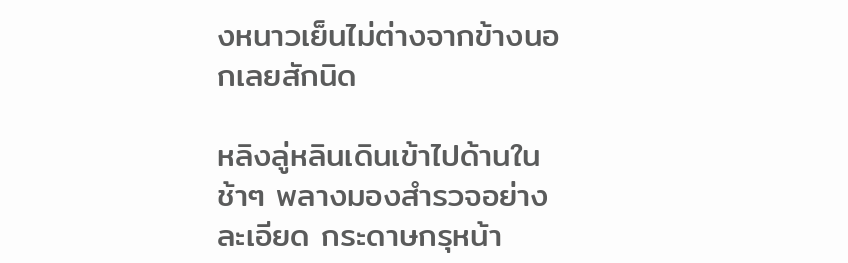งหนาวเย็นไม่ต่างจากข้างนอกเลยสักนิด

หลิงลู่หลินเดินเข้าไปด้านในช้าๆ พลางมองสำรวจอย่างละเอียด กระดาษกรุหน้า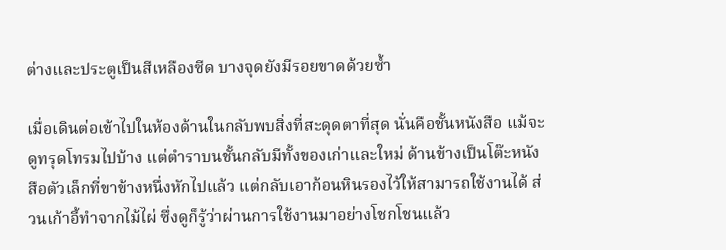ต่างและประตูเป็นสีเหลืองซีด บางจุดยังมีรอยขาดด้วยซ้ำ

เมื่อเดินต่อเข้าไปในห้องด้านในกลับพบสิ่งที่สะดุดตาที่สุด นั่นคือชั้นหนังสือ แม้จะดูทรุดโทรมไปบ้าง แต่ตำราบนชั้นกลับมีทั้งของเก่าและใหม่ ด้านข้างเป็นโต๊ะหนังสือตัวเล็กที่ขาข้างหนึ่งหักไปแล้ว แต่กลับเอาก้อนหินรองไว้ให้สามารถใช้งานได้ ส่วนเก้าอี้ทำจากไม้ไผ่ ซึ่งดูก็รู้ว่าผ่านการใช้งานมาอย่างโชกโชนแล้ว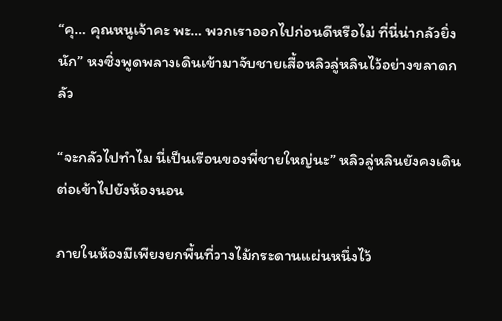“คุ… คุณหนูเจ้าคะ พะ… พวกเราออกไปก่อนดีหรือไม่ ที่นี่น่ากลัวยิ่งนัก” หงซิ่งพูดพลางเดินเข้ามาจับชายเสื้อหลิวลู่หลินไว้อย่างขลาดกลัว

“จะกลัวไปทำไม นี่เป็นเรือนของพี่ชายใหญ่นะ” หลิวลู่หลินยังคงเดินต่อเข้าไปยังห้องนอน

ภายในห้องมีเพียงยกพื้นที่วางไม้กระดานแผ่นหนึ่งไว้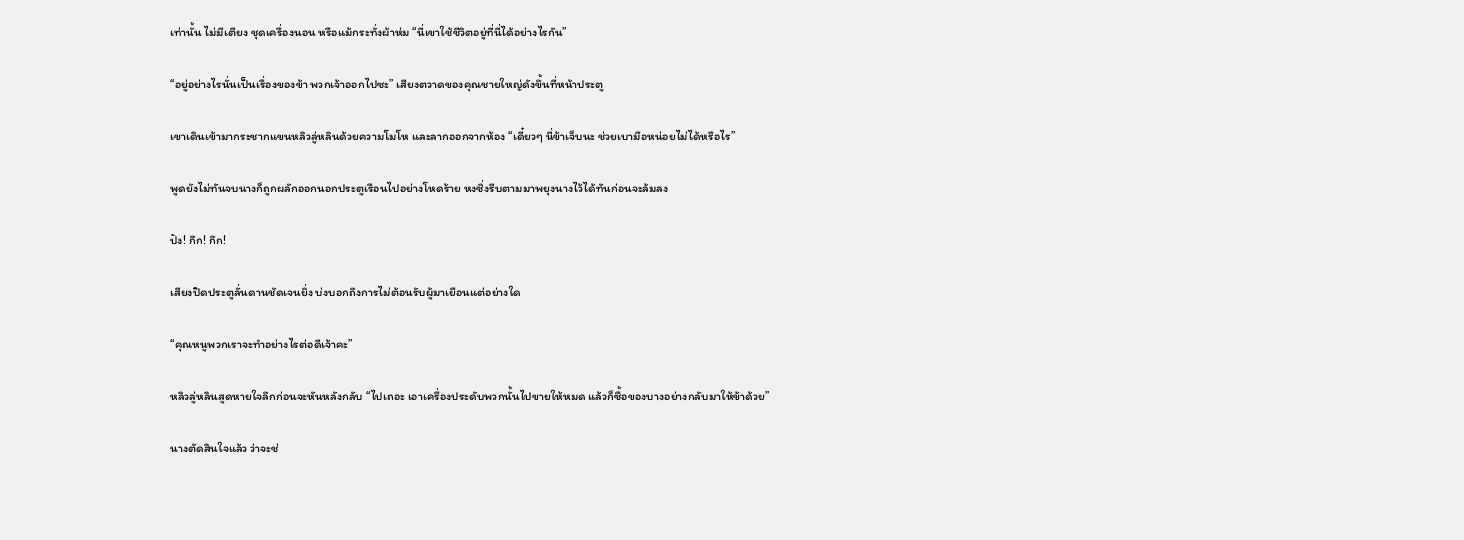เท่านั้น ไม่มีเตียง ชุดเครื่องนอน หรือแม้กระทั่งผ้าห่ม “นี่เขาใช้ชีวิตอยู่ที่นี่ได้อย่างไรกัน”

“อยู่อย่างไรนั่นเป็นเรื่องของข้า พวกเจ้าออกไปซะ” เสียงตวาดของคุณชายใหญ่ดังขึ้นที่หน้าประตู

เขาเดินเข้ามากระชากแขนหลิวลู่หลินด้วยความโมโห และลากออกจากห้อง “เดี๋ยวๆ นี่ข้าเจ็บนะ ช่วยเบามือหน่อยไม่ได้หรือไร”

พูดยังไม่ทันจบนางก็ถูกผลักออกนอกประตูเรือนไปอย่างโหดร้าย หงซิ่งรีบตามมาพยุงนางไว้ได้ทันก่อนจะล้มลง

ปัง! กึก! กึก!

เสียงปิดประตูลั่นดานชัดเจนยิ่ง บ่งบอกถึงการไม่ต้อนรับผู้มาเยือนแต่อย่างใด

“คุณหนูพวกเราจะทำอย่างไรต่อดีเจ้าคะ”

หลิวลู่หลินสูดหายใจลึกก่อนจะหันหลังกลับ “ไปเถอะ เอาเครื่องประดับพวกนั้นไปขายให้หมด แล้วก็ซื้อของบางอย่างกลับมาให้ข้าด้วย”

นางตัดสินใจแล้ว ว่าจะช่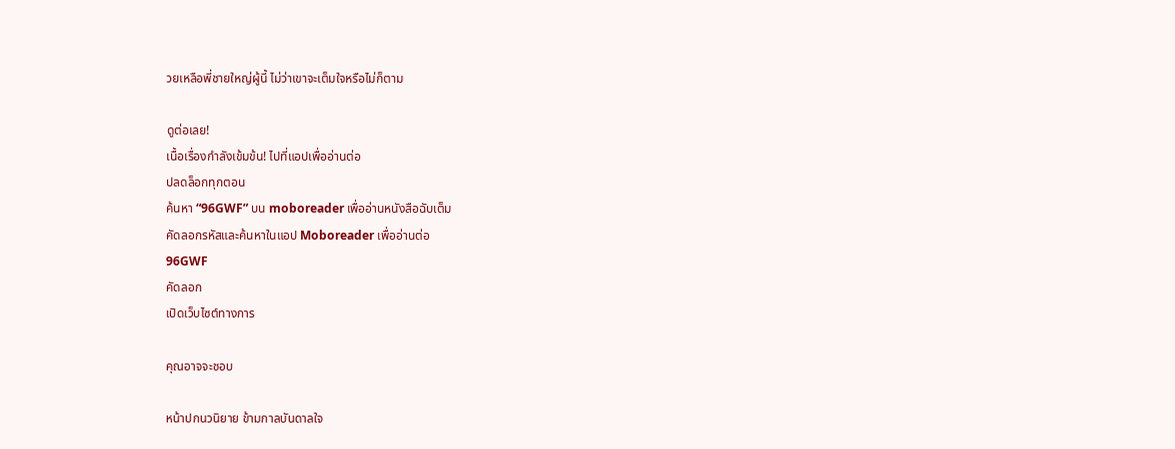วยเหลือพี่ชายใหญ่ผู้นี้ ไม่ว่าเขาจะเต็มใจหรือไม่ก็ตาม

ดูต่อเลย!
เนื้อเรื่องกำลังเข้มข้น! ไปที่แอปเพื่ออ่านต่อ
ปลดล็อกทุกตอน
ค้นหา “96GWF” บน moboreader เพื่ออ่านหนังสือฉับเต็ม
คัดลอกรหัสและค้นหาในแอป Moboreader เพื่ออ่านต่อ
96GWF
คัดลอก
เปิดเว็บไซต์ทางการ

คุณอาจจะชอบ

หน้าปกนวนิยาย ข้ามกาลบันดาลใจ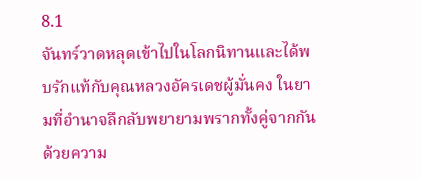8.1
จันทร์วาดหลุดเข้าไปในโลกนิทานและได้พบรักแท้กับคุณหลวงอัครเดชผู้มั่นคง ในยามที่อำนาจลึกลับพยายามพรากทั้งคู่จากกันด้วยความ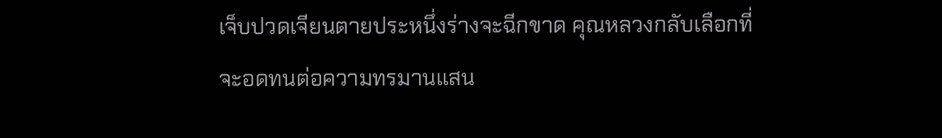เจ็บปวดเจียนตายประหนึ่งร่างจะฉีกขาด คุณหลวงกลับเลือกที่จะอดทนต่อความทรมานแสน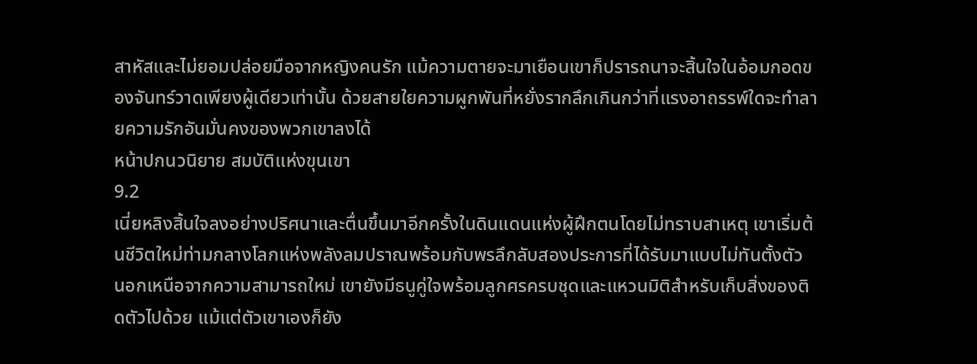สาหัสและไม่ยอมปล่อยมือจากหญิงคนรัก แม้ความตายจะมาเยือนเขาก็ปรารถนาจะสิ้นใจในอ้อมกอดของจันทร์วาดเพียงผู้เดียวเท่านั้น ด้วยสายใยความผูกพันที่หยั่งรากลึกเกินกว่าที่แรงอาถรรพ์ใดจะทำลายความรักอันมั่นคงของพวกเขาลงได้
หน้าปกนวนิยาย สมบัติแห่งขุนเขา
9.2
เนี่ยหลิงสิ้นใจลงอย่างปริศนาและตื่นขึ้นมาอีกครั้งในดินแดนแห่งผู้ฝึกตนโดยไม่ทราบสาเหตุ เขาเริ่มต้นชีวิตใหม่ท่ามกลางโลกแห่งพลังลมปราณพร้อมกับพรลึกลับสองประการที่ได้รับมาแบบไม่ทันตั้งตัว นอกเหนือจากความสามารถใหม่ เขายังมีธนูคู่ใจพร้อมลูกศรครบชุดและแหวนมิติสำหรับเก็บสิ่งของติดตัวไปด้วย แม้แต่ตัวเขาเองก็ยัง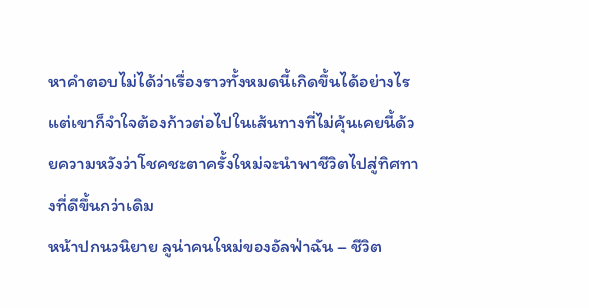หาคำตอบไม่ได้ว่าเรื่องราวทั้งหมดนี้เกิดขึ้นได้อย่างไร แต่เขาก็จำใจต้องก้าวต่อไปในเส้นทางที่ไม่คุ้นเคยนี้ด้วยความหวังว่าโชคชะตาครั้งใหม่จะนำพาชีวิตไปสู่ทิศทางที่ดีขึ้นกว่าเดิม
หน้าปกนวนิยาย ลูน่าคนใหม่ของอัลฟ่าฉัน – ชีวิต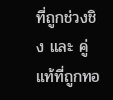ที่ถูกช่วงชิง และ คู่แท้ที่ถูกทอ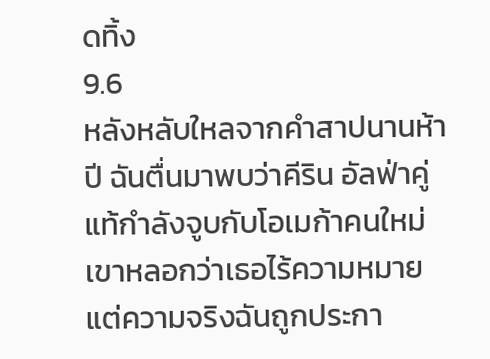ดทิ้ง
9.6
หลังหลับใหลจากคำสาปนานห้าปี ฉันตื่นมาพบว่าคีริน อัลฟ่าคู่แท้กำลังจูบกับโอเมก้าคนใหม่ เขาหลอกว่าเธอไร้ความหมาย แต่ความจริงฉันถูกประกา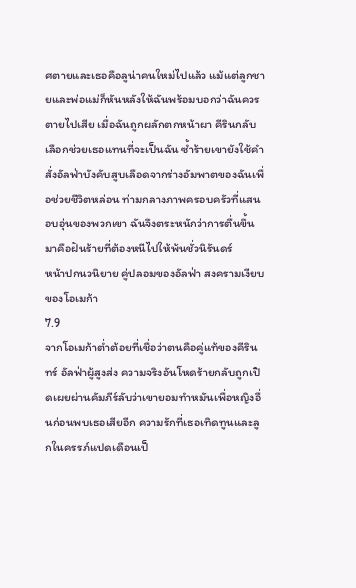ศตายและเธอคือลูน่าคนใหม่ไปแล้ว แม้แต่ลูกชายและพ่อแม่ก็หันหลังให้ฉันพร้อมบอกว่าฉันควรตายไปเสีย เมื่อฉันถูกผลักตกหน้าผา คีรินกลับเลือกช่วยเธอแทนที่จะเป็นฉัน ซ้ำร้ายเขายังใช้คำสั่งอัลฟ่าบังคับสูบเลือดจากร่างอัมพาตของฉันเพื่อช่วยชีวิตหล่อน ท่ามกลางภาพครอบครัวที่แสนอบอุ่นของพวกเขา ฉันจึงตระหนักว่าการตื่นขึ้นมาคือฝันร้ายที่ต้องหนีไปให้พ้นชั่วนิรันดร์
หน้าปกนวนิยาย คู่ปลอมของอัลฟ่า สงครามเงียบของโอเมก้า
7.9
จากโอเมก้าต่ำต้อยที่เชื่อว่าตนคือคู่แท้ของคีรินทร์ อัลฟ่าผู้สูงส่ง ความจริงอันโหดร้ายกลับถูกเปิดเผยผ่านคัมภีร์ลับว่าเขายอมทำหมันเพื่อหญิงอื่นก่อนพบเธอเสียอีก ความรักที่เธอเทิดทูนและลูกในครรภ์แปดเดือนเป็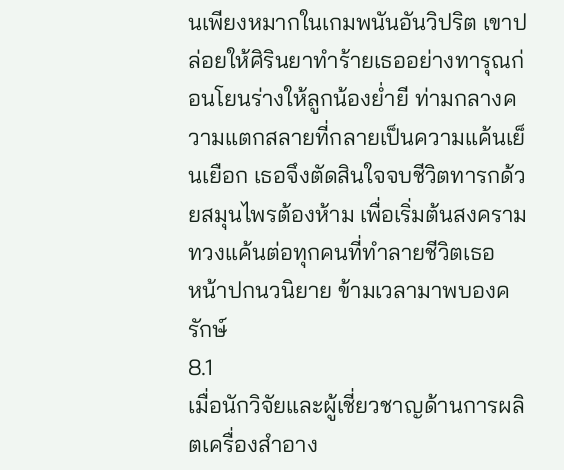นเพียงหมากในเกมพนันอันวิปริต เขาปล่อยให้ศิรินยาทำร้ายเธออย่างทารุณก่อนโยนร่างให้ลูกน้องย่ำยี ท่ามกลางความแตกสลายที่กลายเป็นความแค้นเย็นเยือก เธอจึงตัดสินใจจบชีวิตทารกด้วยสมุนไพรต้องห้าม เพื่อเริ่มต้นสงครามทวงแค้นต่อทุกคนที่ทำลายชีวิตเธอ
หน้าปกนวนิยาย ข้ามเวลามาพบองครักษ์
8.1
เมื่อนักวิจัยและผู้เชี่ยวชาญด้านการผลิตเครื่องสำอาง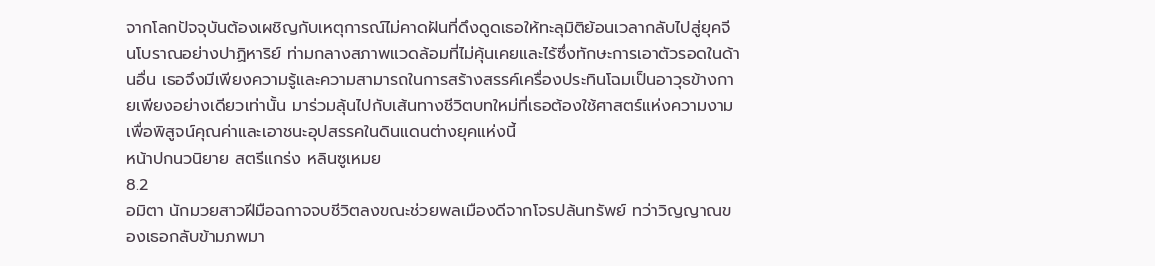จากโลกปัจจุบันต้องเผชิญกับเหตุการณ์ไม่คาดฝันที่ดึงดูดเธอให้ทะลุมิติย้อนเวลากลับไปสู่ยุคจีนโบราณอย่างปาฏิหาริย์ ท่ามกลางสภาพแวดล้อมที่ไม่คุ้นเคยและไร้ซึ่งทักษะการเอาตัวรอดในด้านอื่น เธอจึงมีเพียงความรู้และความสามารถในการสร้างสรรค์เครื่องประทินโฉมเป็นอาวุธข้างกายเพียงอย่างเดียวเท่านั้น มาร่วมลุ้นไปกับเส้นทางชีวิตบทใหม่ที่เธอต้องใช้ศาสตร์แห่งความงามเพื่อพิสูจน์คุณค่าและเอาชนะอุปสรรคในดินแดนต่างยุคแห่งนี้
หน้าปกนวนิยาย สตรีแกร่ง หลินซูเหมย
8.2
อมิตา นักมวยสาวฝีมือฉกาจจบชีวิตลงขณะช่วยพลเมืองดีจากโจรปล้นทรัพย์ ทว่าวิญญาณของเธอกลับข้ามภพมา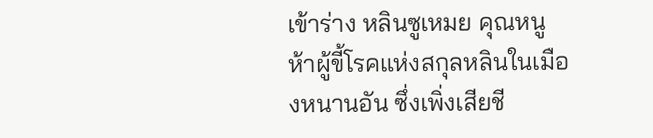เข้าร่าง หลินซูเหมย คุณหนูห้าผู้ขี้โรคแห่งสกุลหลินในเมืองหนานอัน ซึ่งเพิ่งเสียชี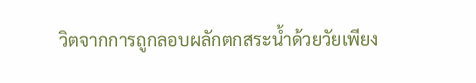วิตจากการถูกลอบผลักตกสระน้ำด้วยวัยเพียง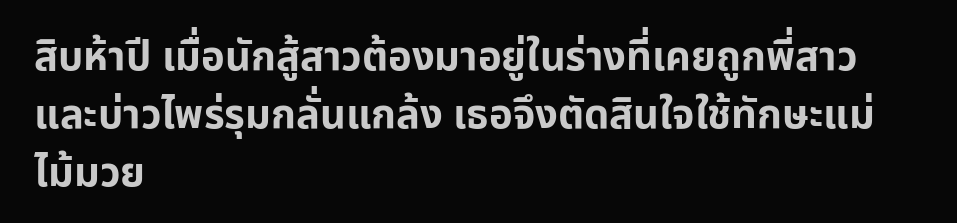สิบห้าปี เมื่อนักสู้สาวต้องมาอยู่ในร่างที่เคยถูกพี่สาวและบ่าวไพร่รุมกลั่นแกล้ง เธอจึงตัดสินใจใช้ทักษะแม่ไม้มวย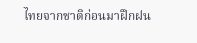ไทยจากชาติก่อนมาฝึกฝน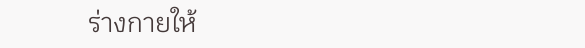ร่างกายให้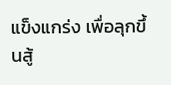แข็งแกร่ง เพื่อลุกขึ้นสู้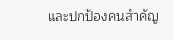และปกป้องคนสำคัญ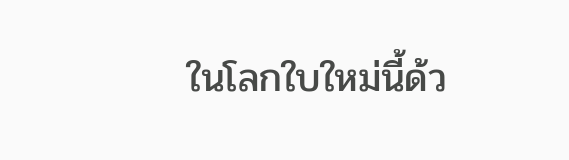ในโลกใบใหม่นี้ด้ว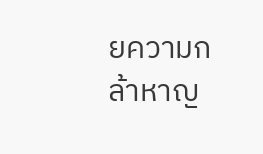ยความกล้าหาญ